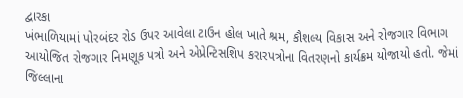દ્વારકા
ખંભાળિયામાં પોરબંદર રોડ ઉપર આવેલા ટાઉન હોલ ખાતે શ્રમ, કૌશલ્ય વિકાસ અને રોજગાર વિભાગ આયોજિત રોજગાર નિમણૂક પત્રો અને એપ્રેન્ટિસશિપ કરારપત્રોના વિતરણનો કાર્યક્રમ યોજાયો હતો. જેમાં જિલ્લાના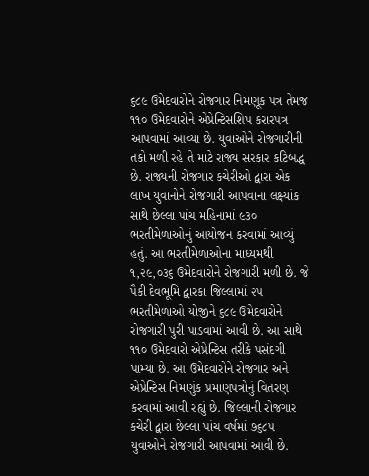૬૮૯ ઉમેદવારોને રોજગાર નિમણૂક પત્ર તેમજ ૧૧૦ ઉમેદવારોને એપ્રેન્ટિસશિપ કરારપત્ર આપવામાં આવ્યા છે. યુવાઓને રોજગારીની તકો મળી રહે તે માટે રાજ્ય સરકાર કટિબદ્ધ છે. રાજ્યની રોજગાર કચેરીઓ દ્વારા એક લાખ યુવાનોને રોજગારી આપવાના લક્ષ્યાંક સાથે છેલ્લા પાંચ મહિનામાં ૯૩૦ ભરતીમેળાઓનું આયોજન કરવામાં આવ્યું હતું. આ ભરતીમેળાઓના માધ્યમથી ૧,૨૯,૦૩૬ ઉમેદવારોને રોજગારી મળી છે. જે પૈકી દેવભૂમિ દ્વારકા જિલ્લામાં ૨૫ ભરતીમેળાઓ યોજીને ૬૮૯ ઉમેદવારોને રોજગારી પુરી પાડવામાં આવી છે. આ સાથે ૧૧૦ ઉમેદવારો એપ્રેન્ટિસ તરીકે પસંદગી પામ્યા છે. આ ઉમેદવારોને રોજગાર અને એપ્રેન્ટિસ નિમણુંક પ્રમાણપત્રોનું વિતરણ કરવામાં આવી રહ્યું છે. જિલ્લાની રોજગાર કચેરી દ્વારા છેલ્લા પાંચ વર્ષમાં ૭૬૮૫ યુવાઓને રોજગારી આપવામાં આવી છે.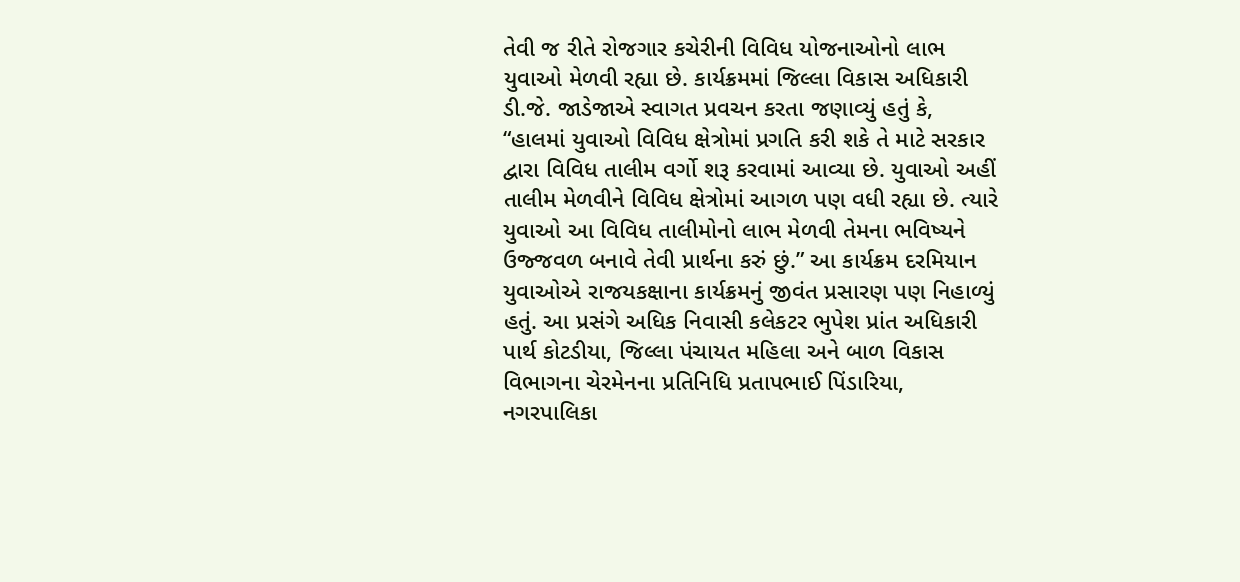તેવી જ રીતે રોજગાર કચેરીની વિવિધ યોજનાઓનો લાભ યુવાઓ મેળવી રહ્યા છે. કાર્યક્રમમાં જિલ્લા વિકાસ અધિકારી ડી.જે. જાડેજાએ સ્વાગત પ્રવચન કરતા જણાવ્યું હતું કે, “હાલમાં યુવાઓ વિવિધ ક્ષેત્રોમાં પ્રગતિ કરી શકે તે માટે સરકાર દ્વારા વિવિધ તાલીમ વર્ગો શરૂ કરવામાં આવ્યા છે. યુવાઓ અહીં તાલીમ મેળવીને વિવિધ ક્ષેત્રોમાં આગળ પણ વધી રહ્યા છે. ત્યારે યુવાઓ આ વિવિધ તાલીમોનો લાભ મેળવી તેમના ભવિષ્યને ઉજ્જવળ બનાવે તેવી પ્રાર્થના કરું છું.” આ કાર્યક્રમ દરમિયાન યુવાઓએ રાજયકક્ષાના કાર્યક્રમનું જીવંત પ્રસારણ પણ નિહાળ્યું હતું. આ પ્રસંગે અધિક નિવાસી કલેકટર ભુપેશ પ્રાંત અધિકારી પાર્થ કોટડીયા, જિલ્લા પંચાયત મહિલા અને બાળ વિકાસ વિભાગના ચેરમેનના પ્રતિનિધિ પ્રતાપભાઈ પિંડારિયા, નગરપાલિકા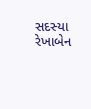સદસ્યા રેખાબેન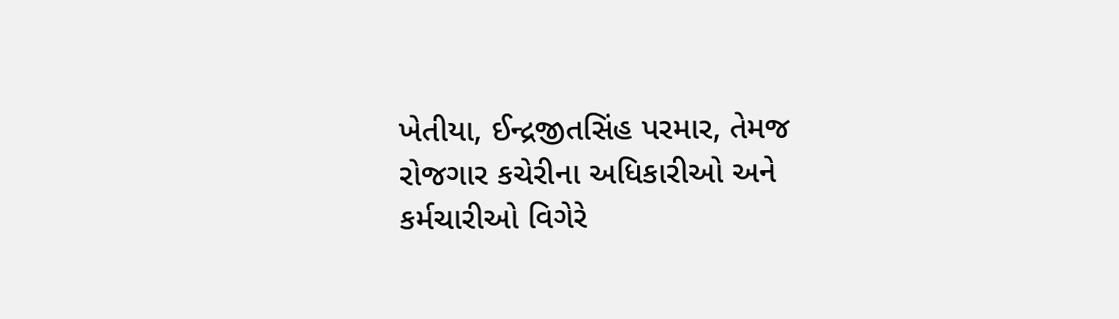ખેતીયા, ઈન્દ્રજીતસિંહ પરમાર, તેમજ રોજગાર કચેરીના અધિકારીઓ અને કર્મચારીઓ વિગેરે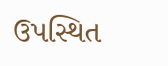ઉપસ્થિત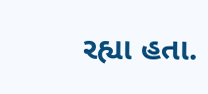રહ્યા હતા.